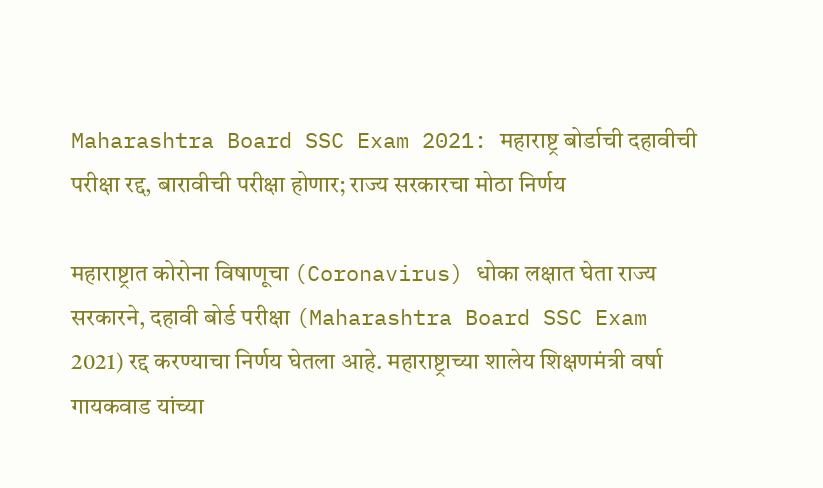Maharashtra Board SSC Exam 2021: महाराष्ट्र बोर्डाची दहावीची परीक्षा रद्द, बारावीची परीक्षा होणार; राज्य सरकारचा मोठा निर्णय

महाराष्ट्रात कोरोना विषाणूचा (Coronavirus) धोका लक्षात घेता राज्य सरकारने, दहावी बोर्ड परीक्षा (Maharashtra Board SSC Exam 2021) रद्द करण्याचा निर्णय घेतला आहे. महाराष्ट्राच्या शालेय शिक्षणमंत्री वर्षा गायकवाड यांच्या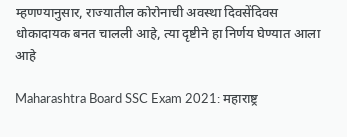म्हणण्यानुसार, राज्यातील कोरोनाची अवस्था दिवसेंदिवस धोकादायक बनत चालली आहे, त्या दृष्टीने हा निर्णय घेण्यात आला आहे

Maharashtra Board SSC Exam 2021: महाराष्ट्र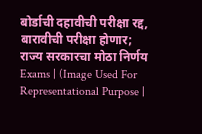बोर्डाची दहावीची परीक्षा रद्द, बारावीची परीक्षा होणार; राज्य सरकारचा मोठा निर्णय
Exams | (Image Used For Representational Purpose |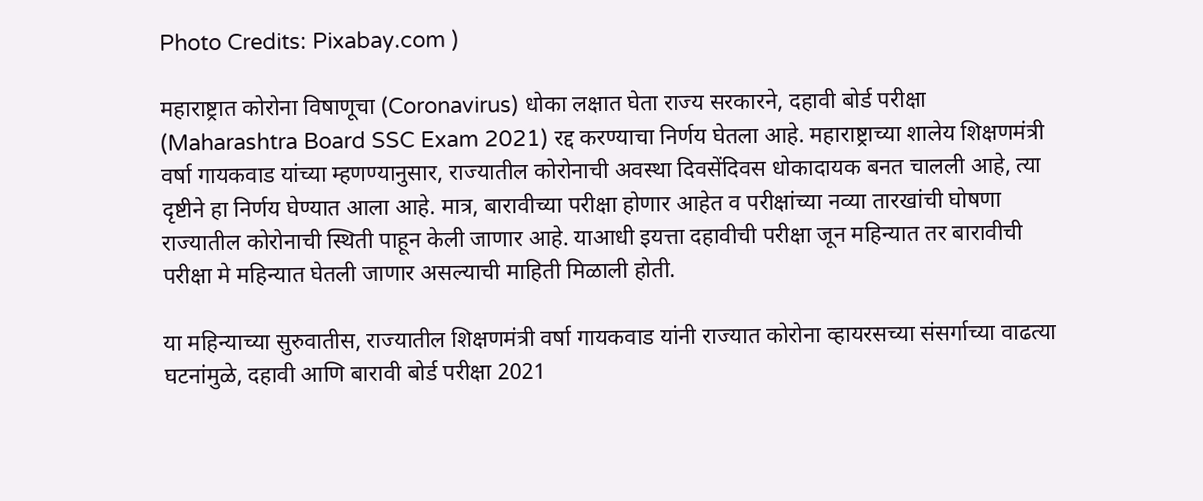Photo Credits: Pixabay.com )

महाराष्ट्रात कोरोना विषाणूचा (Coronavirus) धोका लक्षात घेता राज्य सरकारने, दहावी बोर्ड परीक्षा (Maharashtra Board SSC Exam 2021) रद्द करण्याचा निर्णय घेतला आहे. महाराष्ट्राच्या शालेय शिक्षणमंत्री वर्षा गायकवाड यांच्या म्हणण्यानुसार, राज्यातील कोरोनाची अवस्था दिवसेंदिवस धोकादायक बनत चालली आहे, त्या दृष्टीने हा निर्णय घेण्यात आला आहे. मात्र, बारावीच्या परीक्षा होणार आहेत व परीक्षांच्या नव्या तारखांची घोषणा राज्यातील कोरोनाची स्थिती पाहून केली जाणार आहे. याआधी इयत्ता दहावीची परीक्षा जून महिन्यात तर बारावीची परीक्षा मे महिन्यात घेतली जाणार असल्याची माहिती मिळाली होती.

या महिन्याच्या सुरुवातीस, राज्यातील शिक्षणमंत्री वर्षा गायकवाड यांनी राज्यात कोरोना व्हायरसच्या संसर्गाच्या वाढत्या घटनांमुळे, दहावी आणि बारावी बोर्ड परीक्षा 2021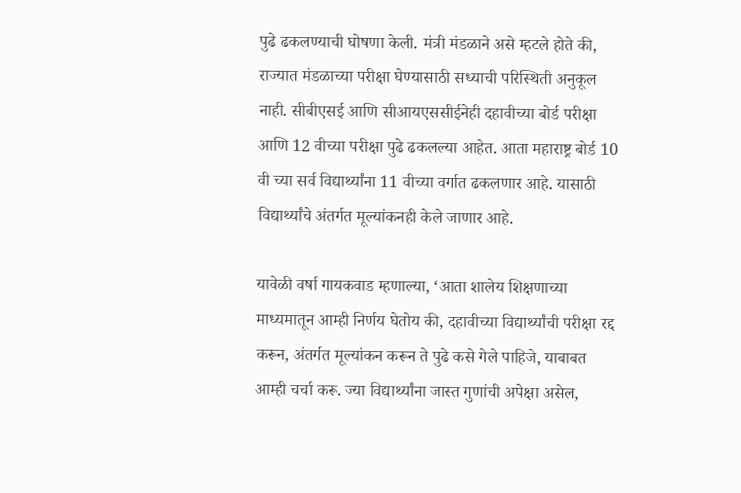पुढे ढकलण्याची घोषणा केली. मंत्री मंडळाने असे म्हटले होते की, राज्यात मंडळाच्या परीक्षा घेण्यासाठी सध्याची परिस्थिती अनुकूल नाही. सीबीएसई आणि सीआयएससीईनेही दहावीच्या बोर्ड परीक्षा आणि 12 वीच्या परीक्षा पुढे ढकलल्या आहेत. आता महाराष्ट्र बोर्ड 10 वी च्या सर्व विद्यार्थ्यांना 11 वीच्या वर्गात ढकलणार आहे. यासाठी विद्यार्थ्यांचे अंतर्गत मूल्यांकनही केले जाणार आहे.

यावेळी वर्षा गायकवाड म्हणाल्या, ‘आता शालेय शिक्षणाच्या माध्यमातून आम्ही निर्णय घेतोय की, दहावीच्या विद्यार्थ्यांची परीक्षा रद्द करून, अंतर्गत मूल्यांकन करून ते पुढे कसे गेले पाहिजे, याबाबत आम्ही चर्चा करू. ज्या विद्यार्थ्यांना जास्त गुणांची अपेक्षा असेल,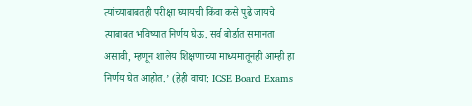त्यांच्याबाबतही परीक्षा घ्यायची किंवा कसे पुढे जायचे त्याबाबत भविष्यात निर्णय घेऊ. सर्व बोर्डात समानता असावी, म्हणून शालेय शिक्षणाच्या माध्यमातूनही आम्ही हा निर्णय घेत आहोत.’ (हेही वाचा: ICSE Board Exams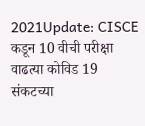2021Update: CISCE कडून 10 वीची परीक्षा वाढत्या कोविड 19 संकटच्या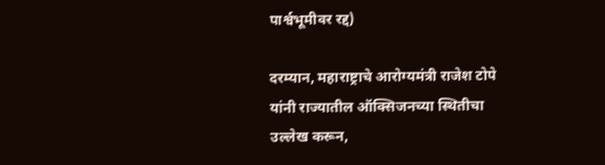पार्श्वभूमीवर रद्द)

दरम्यान, महाराष्ट्राचे आरोग्यमंत्री राजेश टोपे यांनी राज्यातील ऑक्सिजनच्या स्थितीचा उल्लेख करून,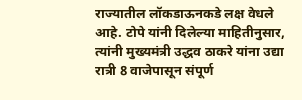राज्यातील लॉकडाऊनकडे लक्ष वेधले आहे. टोपे यांनी दिलेल्या माहितीनुसार, त्यांनी मुख्यमंत्री उद्धव ठाकरे यांना उद्या रात्री 8 वाजेपासून संपूर्ण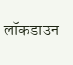लॉकडाउन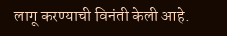लागू करण्याची विनंती केली आहे.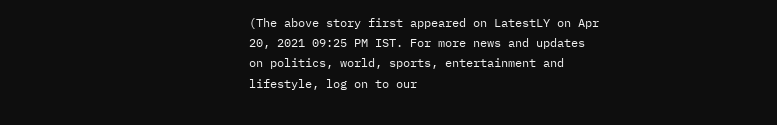(The above story first appeared on LatestLY on Apr 20, 2021 09:25 PM IST. For more news and updates on politics, world, sports, entertainment and lifestyle, log on to our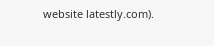website latestly.com).